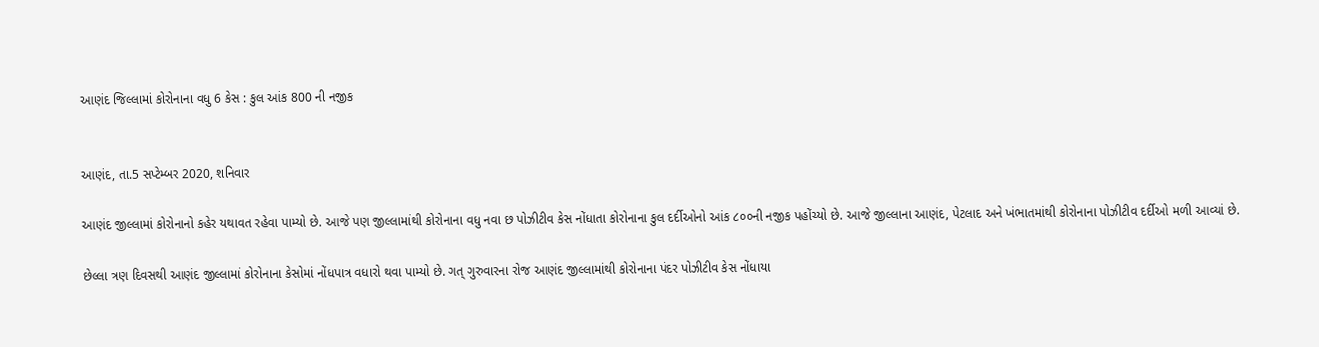આણંદ જિલ્લામાં કોરોનાના વધુ 6 કેસ : કુલ આંક 800 ની નજીક


આણંદ, તા.5 સપ્ટેમ્બર 2020, શનિવાર

આણંદ જીલ્લામાં કોરોનાનો કહેર યથાવત રહેવા પામ્યો છે. આજે પણ જીલ્લામાંથી કોરોનાના વધુ નવા છ પોઝીટીવ કેસ નોંધાતા કોરોનાના કુલ દર્દીઓનો આંક ૮૦૦ની નજીક પહોંચ્યો છે. આજે જીલ્લાના આણંદ, પેટલાદ અને ખંભાતમાંથી કોરોનાના પોઝીટીવ દર્દીઓ મળી આવ્યાં છે.

છેલ્લા ત્રણ દિવસથી આણંદ જીલ્લામાં કોરોનાના કેસોમાં નોંધપાત્ર વધારો થવા પામ્યો છે. ગત્ ગુરુવારના રોજ આણંદ જીલ્લામાંથી કોરોનાના પંદર પોઝીટીવ કેસ નોંધાયા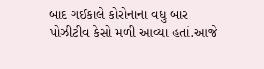બાદ ગઈકાલે કોરોનાના વધુ બાર પોઝીટીવ કેસો મળી આવ્યા હતાં.આજે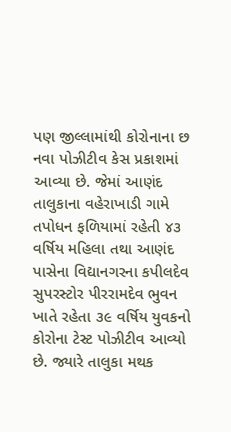પણ જીલ્લામાંથી કોરોનાના છ નવા પોઝીટીવ કેસ પ્રકાશમાં આવ્યા છે. જેમાં આણંદ તાલુકાના વહેરાખાડી ગામે તપોધન ફળિયામાં રહેતી ૪૩ વર્ષિય મહિલા તથા આણંદ પાસેના વિદ્યાનગરના કપીલદેવ સુપરસ્ટોર પીરરામદેવ ભુવન ખાતે રહેતા ૩૯ વર્ષિય યુવકનો કોરોના ટેસ્ટ પોઝીટીવ આવ્યો છે. જ્યારે તાલુકા મથક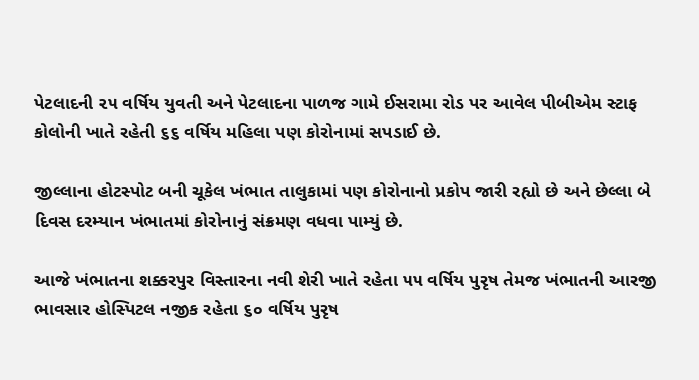પેટલાદની ૨૫ વર્ષિય યુવતી અને પેટલાદના પાળજ ગામે ઈસરામા રોડ પર આવેલ પીબીએમ સ્ટાફ કોલોની ખાતે રહેતી ૬૬ વર્ષિય મહિલા પણ કોરોનામાં સપડાઈ છે.

જીલ્લાના હોટસ્પોટ બની ચૂકેલ ખંભાત તાલુકામાં પણ કોરોનાનો પ્રકોપ જારી રહ્યો છે અને છેલ્લા બે દિવસ દરમ્યાન ખંભાતમાં કોરોનાનું સંક્રમણ વધવા પામ્યું છે.

આજે ખંભાતના શક્કરપુર વિસ્તારના નવી શેરી ખાતે રહેતા ૫૫ વર્ષિય પુરૃષ તેમજ ખંભાતની આરજી ભાવસાર હોસ્પિટલ નજીક રહેતા ૬૦ વર્ષિય પુરૃષ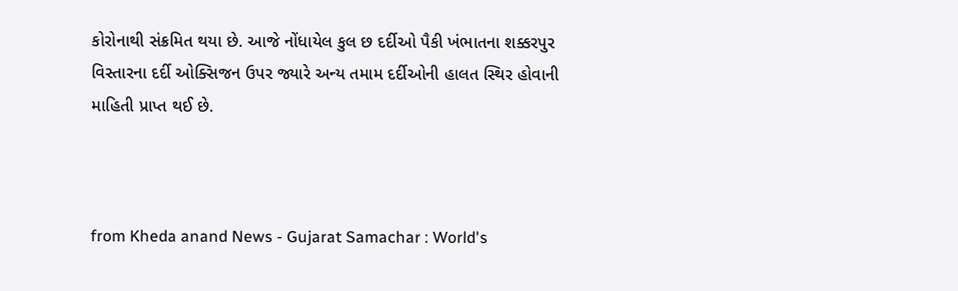કોરોનાથી સંક્રમિત થયા છે. આજે નોંધાયેલ કુલ છ દર્દીઓ પૈકી ખંભાતના શક્કરપુર વિસ્તારના દર્દી ઓક્સિજન ઉપર જ્યારે અન્ય તમામ દર્દીઓની હાલત સ્થિર હોવાની માહિતી પ્રાપ્ત થઈ છે.



from Kheda anand News - Gujarat Samachar : World's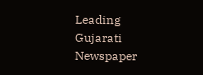Leading Gujarati Newspaper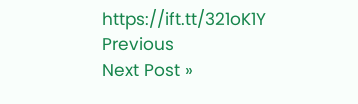https://ift.tt/321oK1Y
Previous
Next Post »